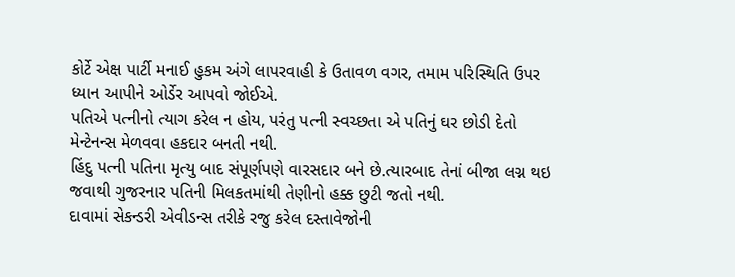કોર્ટે એક્ષ પાર્ટી મનાઈ હુકમ અંગે લાપરવાહી કે ઉતાવળ વગર, તમામ પરિસ્થિતિ ઉપર ધ્યાન આપીને ઓર્ડેર આપવો જોઈએ.
પતિએ પત્નીનો ત્યાગ કરેલ ન હોય, પરંતુ પત્ની સ્વચ્છતા એ પતિનું ઘર છોડી દેતો મેન્ટેનન્સ મેળવવા હકદાર બનતી નથી.
હિંદુ પત્ની પતિના મૃત્યુ બાદ સંપૂર્ણપણે વારસદાર બને છે.ત્યારબાદ તેનાં બીજા લગ્ન થઇ જવાથી ગુજરનાર પતિની મિલકતમાંથી તેણીનો હક્ક છુટી જતો નથી.
દાવામાં સેકન્ડરી એવીડન્સ તરીકે રજુ કરેલ દસ્તાવેજોની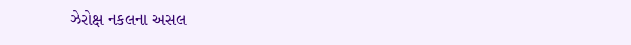ઝેરોક્ષ નકલના અસલ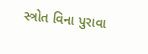સ્ત્રોત વિના પુરાવા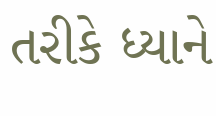તરીકે ધ્યાને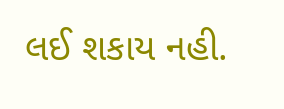લઈ શકાય નહી.